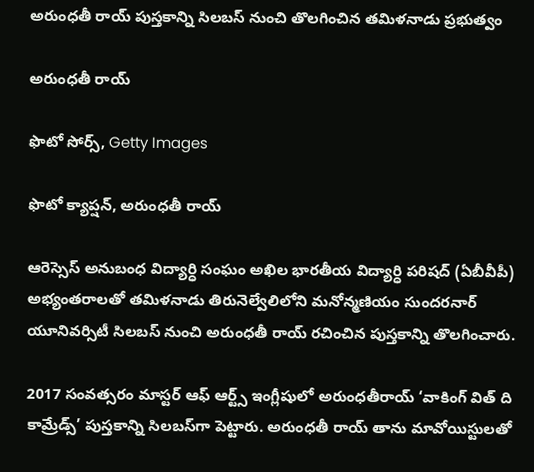అరుంధతీ రాయ్‌ పుస్తకాన్ని సిలబస్‌ నుంచి తొలగించిన తమిళనాడు ప్రభుత్వం

అరుంధతీ రాయ్

ఫొటో సోర్స్, Getty Images

ఫొటో క్యాప్షన్, అరుంధతీ రాయ్

ఆరెస్సెస్‌ అనుబంధ విద్యార్ధి సంఘం అఖిల భారతీయ విద్యార్ధి పరిషద్‌ (ఏబీవీపీ) అభ్యంతరాలతో తమిళనాడు తిరునెల్వేలిలోని మనోన్మణియం సుందరనార్‌ యూనివర్సిటీ సిలబస్‌ నుంచి అరుంధతీ రాయ్‌ రచించిన పుస్తకాన్ని తొలగించారు.

2017 సంవత్సరం మాస్టర్ ఆఫ్‌ ఆర్ట్స్‌ ఇంగ్లీషులో అరుంధతీరాయ్‌ ‘వాకింగ్‌ విత్‌ ది కామ్రేడ్స్‌’ పుస్తకాన్ని సిలబస్‌గా పెట్టారు. అరుంధతీ రాయ్‌ తాను మావోయిస్టులతో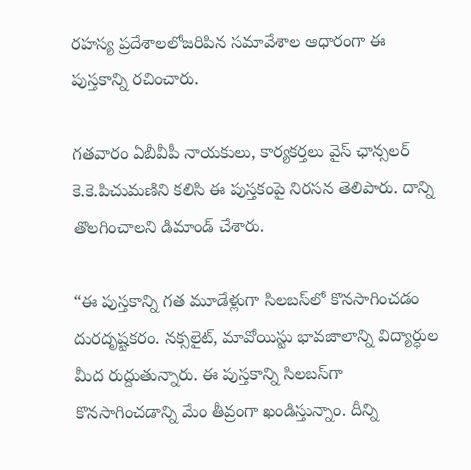రహస్య ప్రదేశాలలోజరిపిన సమావేశాల ఆధారంగా ఈ పుస్తకాన్ని రచించారు.

గతవారం ఏబీవీపీ నాయకులు, కార్యకర్తలు వైస్‌ ఛాన్సలర్‌ కె.కె.పిచుమణిని కలిసి ఈ పుస్తకంపై నిరసన తెలిపారు. దాన్ని తొలగించాలని డిమాండ్‌ చేశారు.

“ఈ పుస్తకాన్ని గత మూడేళ్లుగా సిలబస్‌లో కొనసాగించడం దురదృష్టకరం. నక్సలైట్, మావోయిస్టు భావజాలాన్ని విద్యార్ధుల మీద రుద్దుతున్నారు. ఈ పుస్తకాన్ని సిలబస్‌గా కొనసాగించడాన్ని మేం తీవ్రంగా ఖండిస్తున్నాం. దీన్ని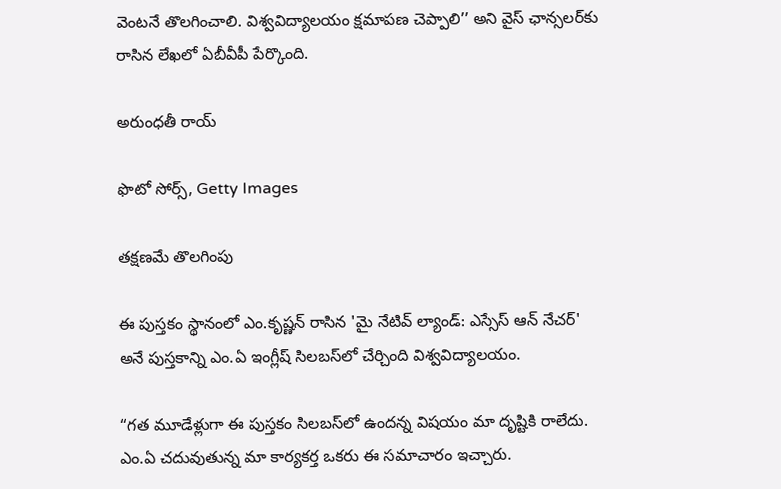వెంటనే తొలగించాలి. విశ్వవిద్యాలయం క్షమాపణ చెప్పాలి’’ అని వైస్‌ ఛాన్సలర్‌కు రాసిన లేఖలో ఏబీవీపీ పేర్కొంది.

అరుంధతీ రాయ్

ఫొటో సోర్స్, Getty Images

తక్షణమే తొలగింపు

ఈ పుస్తకం స్థానంలో ఎం.కృష్ణన్ రాసిన 'మై నేటివ్ ల్యాండ్: ఎస్సేస్ ఆన్ నేచర్' అనే పుస్తకాన్ని ఎం.ఏ ఇంగ్లీష్‌ సిలబస్‌లో చేర్చింది విశ్వవిద్యాలయం.

“గత మూడేళ్లుగా ఈ పుస్తకం సిలబస్‌లో ఉందన్న విషయం మా దృష్టికి రాలేదు. ఎం.ఏ చదువుతున్న మా కార్యకర్త ఒకరు ఈ సమాచారం ఇచ్చారు.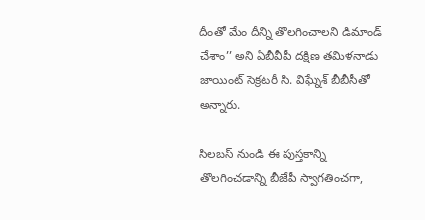దీంతో మేం దీన్ని తొలగించాలని డిమాండ్‌ చేశాం’’ అని ఏబీవీపీ దక్షిణ తమిళనాడు జాయింట్‌ సెక్రటరీ సి. విఘ్నేశ్‌ బీబీసీతో అన్నారు.

సిలబస్ నుండి ఈ పుస్తకాన్ని తొలగించడాన్ని బీజేపీ స్వాగతించగా,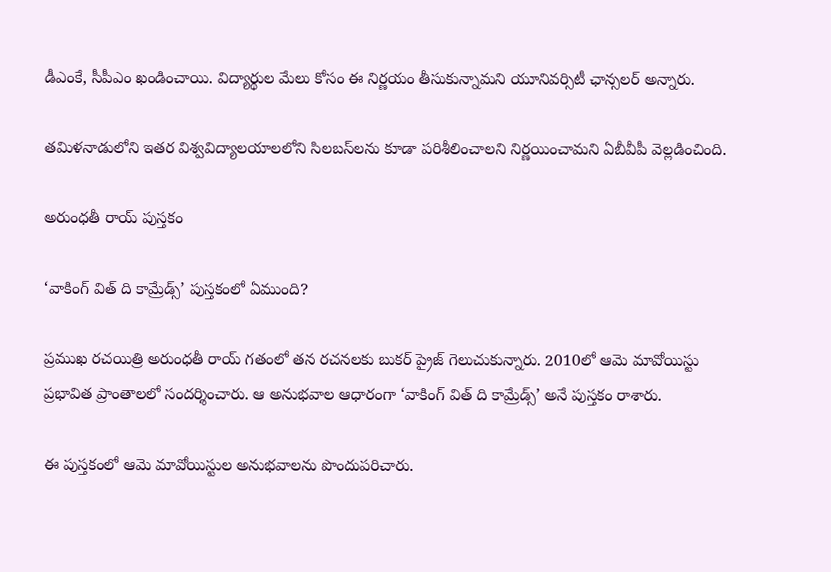డీఎంకే, సీపీఎం ఖండించాయి. విద్యార్థుల మేలు కోసం ఈ నిర్ణయం తీసుకున్నామని యూనివర్సిటీ ఛాన్సలర్‌ అన్నారు.

తమిళనాడులోని ఇతర విశ్వవిద్యాలయాలలోని సిలబస్‌లను కూడా పరిశీలించాలని నిర్ణయించామని ఏబీవీపీ వెల్లడించింది.

అరుంధతీ రాయ్ పుస్తకం

‘వాకింగ్ విత్ ది కామ్రేడ్స్’ పుస్తకంలో ఏముంది?

ప్రముఖ రచయిత్రి అరుంధతీ రాయ్‌ గతంలో తన రచనలకు బుకర్‌ ప్రైజ్‌ గెలుచుకున్నారు. 2010లో ఆమె మావోయిస్టు ప్రభావిత ప్రాంతాలలో సందర్శించారు. ఆ అనుభవాల ఆధారంగా ‘వాకింగ్‌ విత్‌ ది కామ్రేడ్స్‌’ అనే పుస్తకం రాశారు.

ఈ పుస్తకంలో ఆమె మావోయిస్టుల అనుభవాలను పొందుపరిచారు.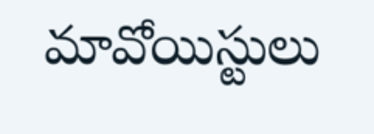మావోయిస్టులు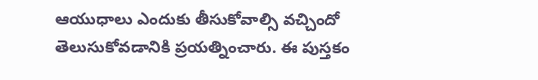ఆయుధాలు ఎందుకు తీసుకోవాల్సి వచ్చిందో తెలుసుకోవడానికి ప్రయత్నించారు. ఈ పుస్తకం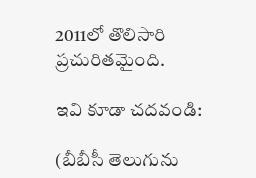2011లో తొలిసారి ప్రచురితమైంది.

ఇవి కూడా చదవండి:

(బీబీసీ తెలుగును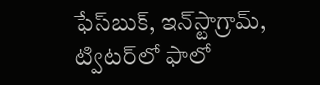ఫేస్‌బుక్, ఇన్‌స్టాగ్రామ్‌, ట్విటర్‌లో ఫాలో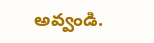అవ్వండి.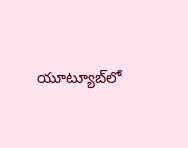యూట్యూబ్‌లో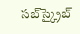సబ్‌స్క్రైబ్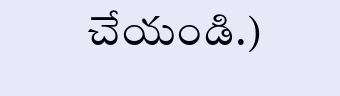చేయండి.)